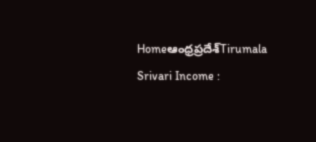Homeఆంధ్రప్రదేశ్‌Tirumala Srivari Income :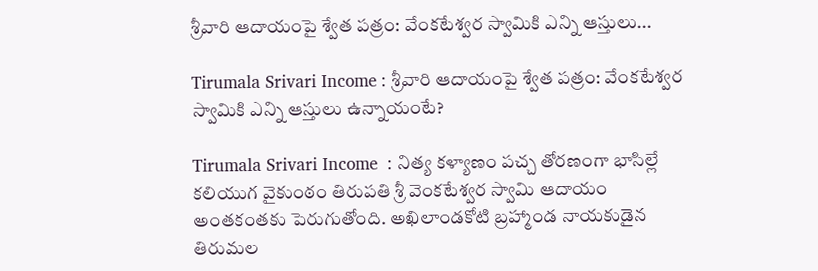శ్రీవారి ఆదాయంపై శ్వేత పత్రం: వేంకటేశ్వర స్వామికి ఎన్ని ఆస్తులు...

Tirumala Srivari Income : శ్రీవారి ఆదాయంపై శ్వేత పత్రం: వేంకటేశ్వర స్వామికి ఎన్ని ఆస్తులు ఉన్నాయంటే?

Tirumala Srivari Income  : నిత్య కళ్యాణం పచ్చ తోరణంగా భాసిల్లే కలియుగ వైకుంఠం తిరుపతి శ్రీ వెంకటేశ్వర స్వామి ఆదాయం అంతకంతకు పెరుగుతోంది. అఖిలాండకోటి బ్రహ్మాండ నాయకుడైన తిరుమల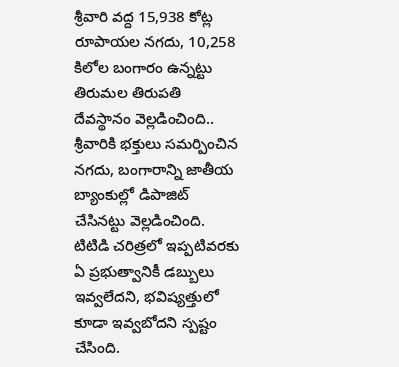శ్రీవారి వద్ద 15,938 కోట్ల రూపాయల నగదు, 10,258 కిలోల బంగారం ఉన్నట్టు తిరుమల తిరుపతి దేవస్థానం వెల్లడించింది.. శ్రీవారికి భక్తులు సమర్పించిన నగదు, బంగారాన్ని జాతీయ బ్యాంకుల్లో డిపాజిట్ చేసినట్టు వెల్లడించింది. టిటిడి చరిత్రలో ఇప్పటివరకు ఏ ప్రభుత్వానికీ డబ్బులు ఇవ్వలేదని, భవిష్యత్తులో కూడా ఇవ్వబోదని స్పష్టం చేసింది.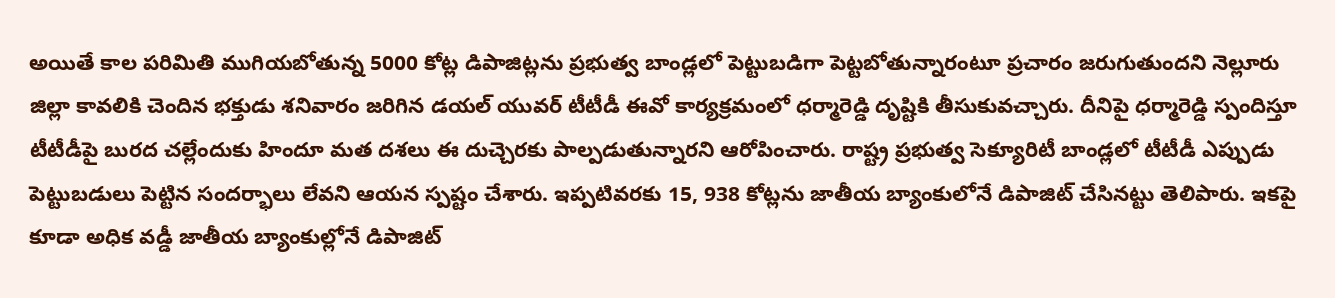అయితే కాల పరిమితి ముగియబోతున్న 5000 కోట్ల డిపాజిట్లను ప్రభుత్వ బాండ్లలో పెట్టుబడిగా పెట్టబోతున్నారంటూ ప్రచారం జరుగుతుందని నెల్లూరు జిల్లా కావలికి చెందిన భక్తుడు శనివారం జరిగిన డయల్ యువర్ టీటీడీ ఈవో కార్యక్రమంలో ధర్మారెడ్డి దృష్టికి తీసుకువచ్చారు. దీనిపై ధర్మారెడ్డి స్పందిస్తూ టీటీడీపై బురద చల్లేందుకు హిందూ మత దశలు ఈ దుచ్చెరకు పాల్పడుతున్నారని ఆరోపించారు. రాష్ట్ర ప్రభుత్వ సెక్యూరిటీ బాండ్లలో టీటీడీ ఎప్పుడు పెట్టుబడులు పెట్టిన సందర్భాలు లేవని ఆయన స్పష్టం చేశారు. ఇప్పటివరకు 15, 938 కోట్లను జాతీయ బ్యాంకులోనే డిపాజిట్ చేసినట్టు తెలిపారు. ఇకపై కూడా అధిక వడ్డీ జాతీయ బ్యాంకుల్లోనే డిపాజిట్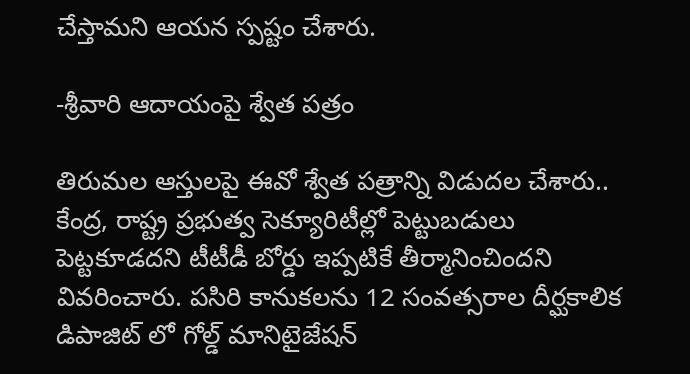చేస్తామని ఆయన స్పష్టం చేశారు.

-శ్రీవారి ఆదాయంపై శ్వేత పత్రం

తిరుమల ఆస్తులపై ఈవో శ్వేత పత్రాన్ని విడుదల చేశారు.. కేంద్ర, రాష్ట్ర ప్రభుత్వ సెక్యూరిటీల్లో పెట్టుబడులు పెట్టకూడదని టీటీడీ బోర్డు ఇప్పటికే తీర్మానించిందని వివరించారు. పసిరి కానుకలను 12 సంవత్సరాల దీర్ఘకాలిక డిపాజిట్ లో గోల్డ్ మానిటైజేషన్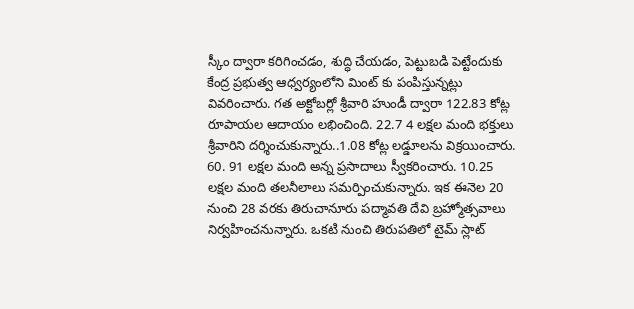స్కీం ద్వారా కరిగించడం, శుద్ధి చేయడం, పెట్టుబడి పెట్టేందుకు కేంద్ర ప్రభుత్వ ఆధ్వర్యంలోని మింట్ కు పంపిస్తున్నట్లు వివరించారు. గత అక్టోబర్లో శ్రీవారి హుండీ ద్వారా 122.83 కోట్ల రూపాయల ఆదాయం లభించింది. 22.7 4 లక్షల మంది భక్తులు శ్రీవారిని దర్శించుకున్నారు..1.08 కోట్ల లడ్డూలను విక్రయించారు. 60. 91 లక్షల మంది అన్న ప్రసాదాలు స్వీకరించారు. 10.25 లక్షల మంది తలనీలాలు సమర్పించుకున్నారు. ఇక ఈనెల 20 నుంచి 28 వరకు తిరుచానూరు పద్మావతి దేవి బ్రహ్మోత్సవాలు నిర్వహించనున్నారు. ఒకటి నుంచి తిరుపతిలో టైమ్ స్లాట్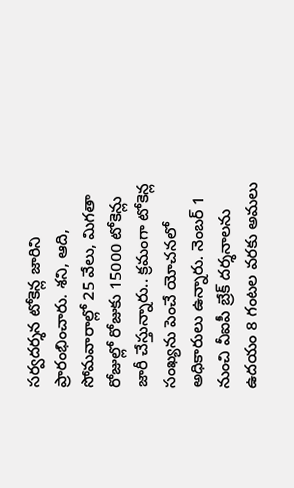సర్వదర్శన టోకెన్ల జారిని ప్రారంభించారు. శని, ఆది, సోమవారాల్లో 25 వేలు, మిగతా రోజుల్లో రోజుకు 15000 టోకెన్లు జారీ చేస్తున్నారు.. క్రమంగా టోకెన్ల సంఖ్యను పెంచే యోచనలో అధికారులు ఉన్నారు. నెంబర్ 1 నుంచి వీఐపీ బ్రేక్ దర్శనాలను ఉదయం 8 గంటల వరకు అమలు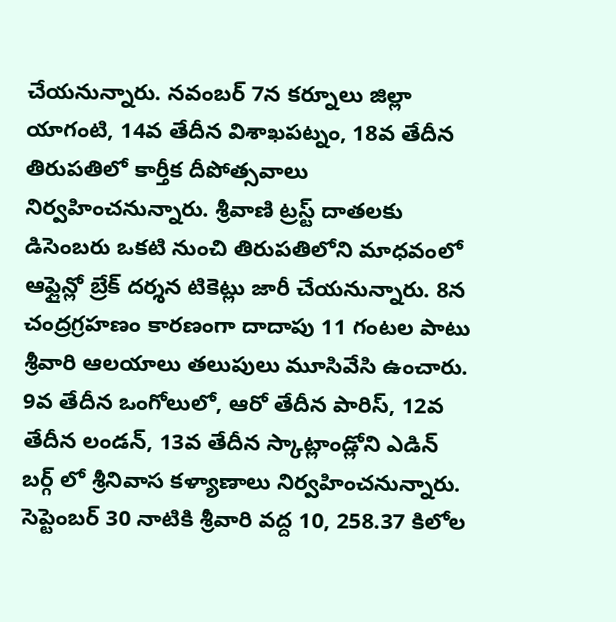చేయనున్నారు. నవంబర్ 7న కర్నూలు జిల్లా యాగంటి, 14వ తేదీన విశాఖపట్నం, 18వ తేదీన తిరుపతిలో కార్తీక దీపోత్సవాలు నిర్వహించనున్నారు. శ్రీవాణి ట్రస్ట్ దాతలకు డిసెంబరు ఒకటి నుంచి తిరుపతిలోని మాధవంలో ఆఫ్లైన్లో బ్రేక్ దర్శన టికెట్లు జారీ చేయనున్నారు. 8న చంద్రగ్రహణం కారణంగా దాదాపు 11 గంటల పాటు శ్రీవారి ఆలయాలు తలుపులు మూసివేసి ఉంచారు. 9వ తేదీన ఒంగోలులో, ఆరో తేదీన పారిస్, 12వ తేదీన లండన్, 13వ తేదీన స్కాట్లాండ్లోని ఎడిన్ బర్గ్ లో శ్రీనివాస కళ్యాణాలు నిర్వహించనున్నారు. సెప్టెంబర్ 30 నాటికి శ్రీవారి వద్ద 10, 258.37 కిలోల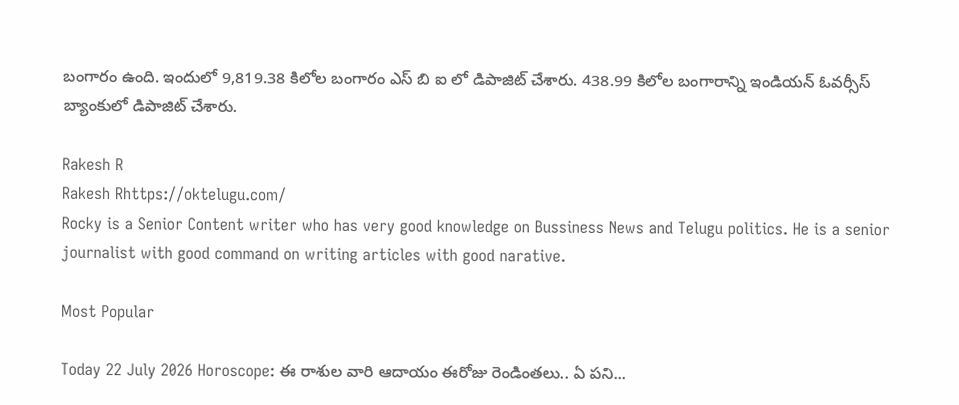బంగారం ఉంది. ఇందులో 9,819.38 కిలోల బంగారం ఎస్ బి ఐ లో డిపాజిట్ చేశారు. 438.99 కిలోల బంగారాన్ని ఇండియన్ ఓవర్సీస్ బ్యాంకులో డిపాజిట్ చేశారు.

Rakesh R
Rakesh Rhttps://oktelugu.com/
Rocky is a Senior Content writer who has very good knowledge on Bussiness News and Telugu politics. He is a senior journalist with good command on writing articles with good narative.

Most Popular

Today 22 July 2026 Horoscope: ఈ రాశుల వారి ఆదాయం ఈరోజు రెండింతలు.. ఏ పని...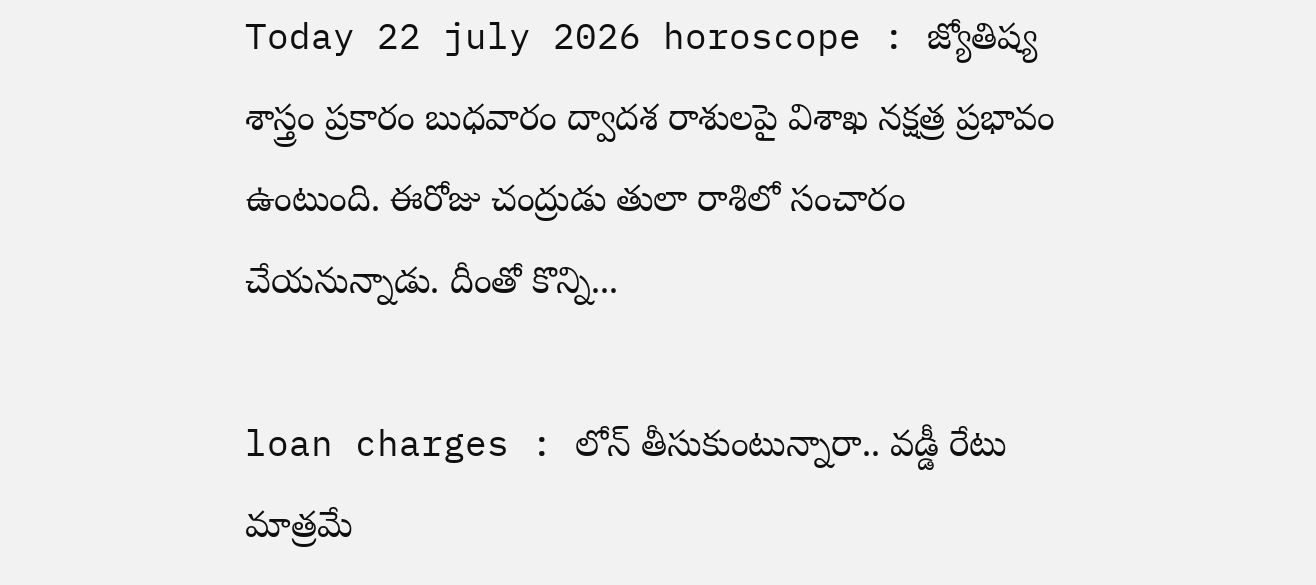Today 22 july 2026 horoscope : జ్యోతిష్య శాస్త్రం ప్రకారం బుధవారం ద్వాదశ రాశులపై విశాఖ నక్షత్ర ప్రభావం ఉంటుంది. ఈరోజు చంద్రుడు తులా రాశిలో సంచారం చేయనున్నాడు. దీంతో కొన్ని...

loan charges : లోన్ తీసుకుంటున్నారా.. వడ్డీ రేటు మాత్రమే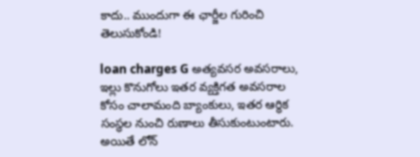కాదు.. ముందుగా ఈ ఛార్జీల గురించి తెలుసుకోండి!

loan charges G అత్యవసర అవసరాలు, ఇల్లు కొనుగోలు ఇతర వ్యక్తిగత అవసరాల కోసం చాలామంది బ్యాంకులు, ఇతర ఆర్థిక సంస్థల నుంచి రుణాలు తీసుకుంటుంటారు. అయితే లోన్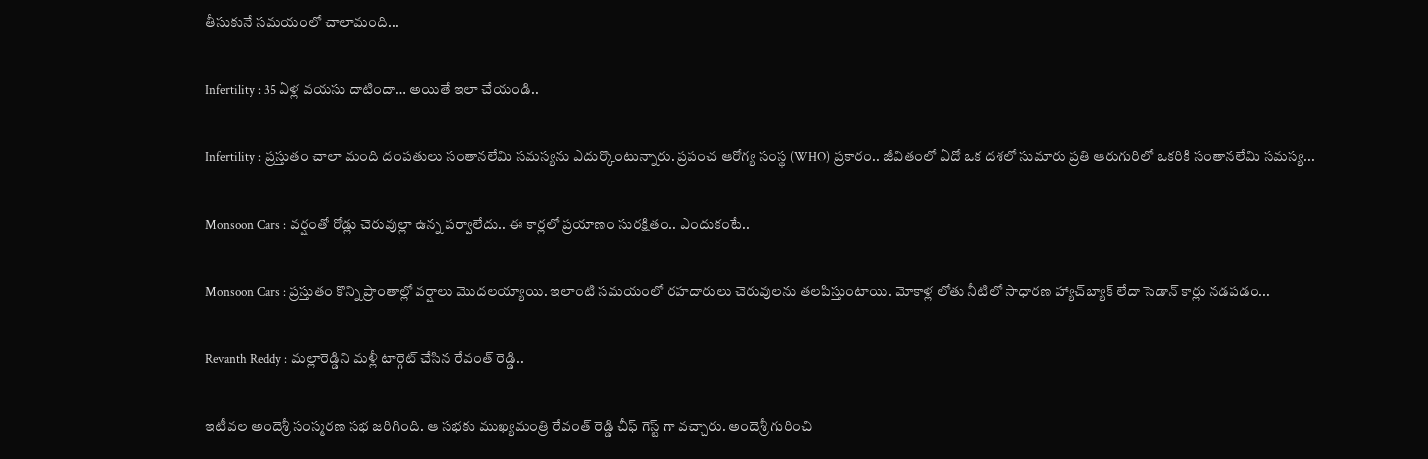తీసుకునే సమయంలో చాలామంది...

Infertility : 35 ఏళ్ల వయసు దాటిందా… అయితే ఇలా చేయండి..

Infertility : ప్రస్తుతం చాలా మంది దంపతులు సంతానలేమి సమస్యను ఎదుర్కొంటున్నారు. ప్రపంచ ఆరోగ్య సంస్థ (WHO) ప్రకారం.. జీవితంలో ఏదో ఒక దశలో సుమారు ప్రతి ఆరుగురిలో ఒకరికి సంతానలేమి సమస్య...

Monsoon Cars : వర్షంతో రోడ్లు చెరువుల్లా ఉన్న పర్వాలేదు.. ఈ కార్లలో ప్రయాణం సురక్షితం.. ఎందుకంటే..

Monsoon Cars : ప్రస్తుతం కొన్ని ప్రాంతాల్లో వర్షాలు మొదలయ్యాయి. ఇలాంటి సమయంలో రహదారులు చెరువులను తలపిస్తుంటాయి. మోకాళ్ల లోతు నీటిలో సాధారణ హ్యాచ్‌బ్యాక్ లేదా సెడాన్ కార్లు నడపడం...

Revanth Reddy : మల్లారెడ్డిని మళ్లీ టార్గెట్ చేసిన రేవంత్ రెడ్డి..

ఇటీవల అందెశ్రీ సంస్మరణ సభ జరిగింది. ఆ సభకు ముఖ్యమంత్రి రేవంత్ రెడ్డి చీఫ్ గెస్ట్ గా వచ్చారు. అందెశ్రీ గురించి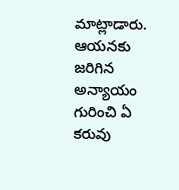మాట్లాడారు. ఆయనకు జరిగిన అన్యాయం గురించి ఏ కరువు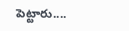పెట్టారు....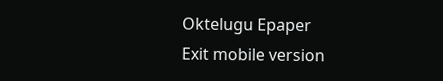Oktelugu Epaper
Exit mobile version